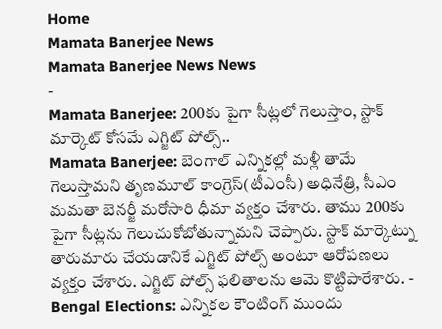Home
Mamata Banerjee News
Mamata Banerjee News News
-
Mamata Banerjee: 200కు పైగా సీట్లలో గెలుస్తాం, స్టాక్ మార్కెట్ కోసమే ఎగ్జిట్ పోల్స్..
Mamata Banerjee: బెంగాల్ ఎన్నికల్లో మళ్లీ తామే గెలుస్తామని తృణమూల్ కాంగ్రెస్(టీఎంసీ) అధినేత్రి, సీఎం మమతా బెనర్జీ మరోసారి ధీమా వ్యక్తం చేశారు. తాము 200కు పైగా సీట్లను గెలుచుకోబోతున్నామని చెప్పారు. స్టాక్ మార్కెట్ను తారుమారు చేయడానికే ఎగ్జిట్ పోల్స్ అంటూ ఆరోపణలు వ్యక్తం చేశారు. ఎగ్జిట్ పోల్స్ ఫలితాలను ఆమె కొట్టిపారేశారు. -
Bengal Elections: ఎన్నికల కౌంటింగ్ ముందు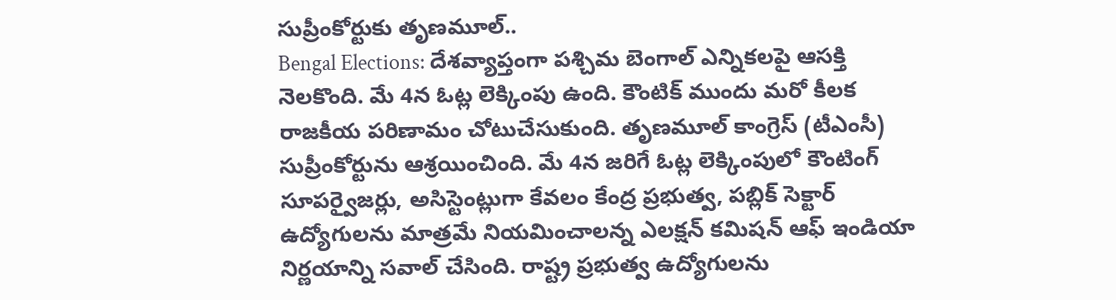సుప్రీంకోర్టుకు తృణమూల్..
Bengal Elections: దేశవ్యాప్తంగా పశ్చిమ బెంగాల్ ఎన్నికలపై ఆసక్తి నెలకొంది. మే 4న ఓట్ల లెక్కింపు ఉంది. కౌంటిక్ ముందు మరో కీలక రాజకీయ పరిణామం చోటుచేసుకుంది. తృణమూల్ కాంగ్రెస్ (టీఎంసీ) సుప్రీంకోర్టును ఆశ్రయించింది. మే 4న జరిగే ఓట్ల లెక్కింపులో కౌంటింగ్ సూపర్వైజర్లు, అసిస్టెంట్లుగా కేవలం కేంద్ర ప్రభుత్వ, పబ్లిక్ సెక్టార్ ఉద్యోగులను మాత్రమే నియమించాలన్న ఎలక్షన్ కమిషన్ ఆఫ్ ఇండియా నిర్ణయాన్ని సవాల్ చేసింది. రాష్ట్ర ప్రభుత్వ ఉద్యోగులను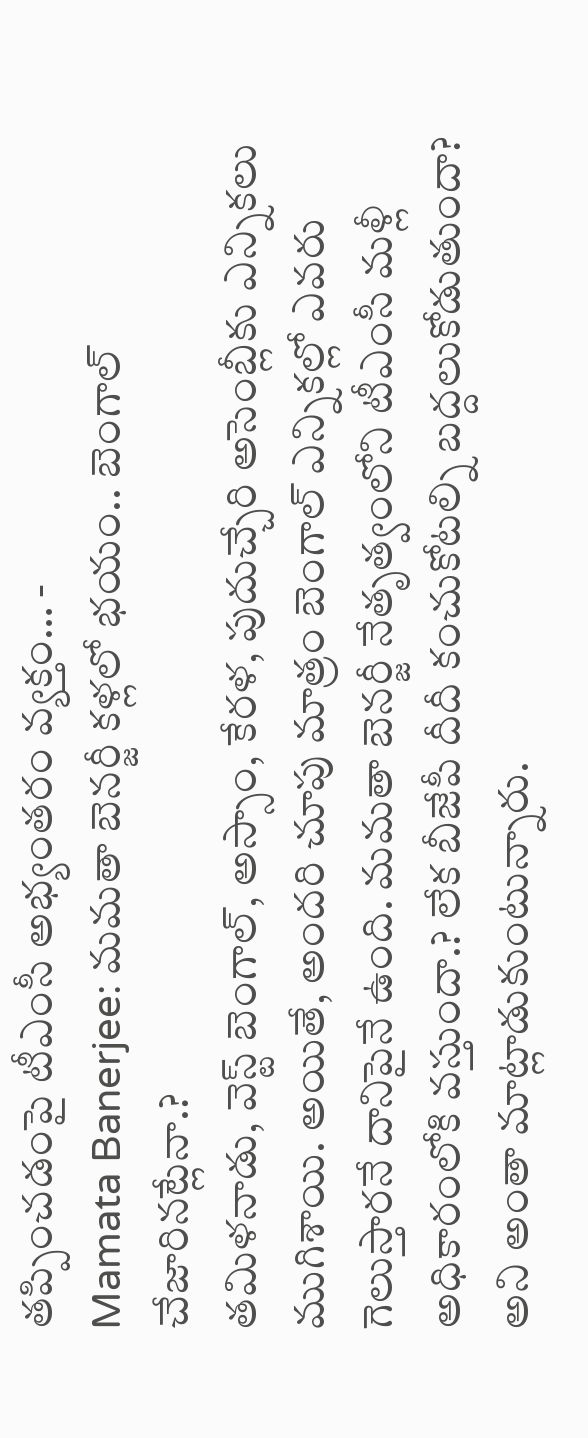తప్పించడంపై టీఎంసీ అభ్యంతరం వ్యక్తం… -
Mamata Banerjee: మమతా బెనర్జీ కళ్లలో భయం.. బెంగాల్ చేజారినట్లేనా.?
తమిళనాడు, వెస్ట్ బెంగాల్, అస్సాం, కేరళ, పుదుచ్చేరి అసెంబ్లీకు ఎన్నికలు ముగిశాయి. అయితే, అందరి చూపు మాత్రం బెంగాల్ ఎన్నికల్లో ఎవరు గెలుస్తారనే దానిపైనే ఉంది. మమతా బెనర్జీ నేతృత్వంలోని టీఎంసీ మళ్లీ అధికారంలోకి వస్తుందా.? లేక బీజేపీ దీదీ కంచుకోటల్ని బద్దలుకోడుతుందా? అని అంతా మాట్లాడుకుంటున్నారు.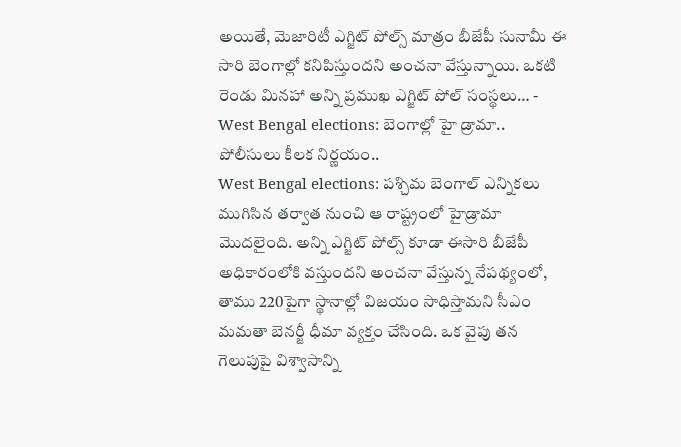అయితే, మెజారిటీ ఎగ్జిట్ పోల్స్ మాత్రం బీజేపీ సునామీ ఈ సారి బెంగాల్లో కనిపిస్తుందని అంచనా వేస్తున్నాయి. ఒకటి రెండు మినహా అన్ని ప్రముఖ ఎగ్జిట్ పోల్ సంస్థలు… -
West Bengal elections: బెంగాల్లో హై డ్రామా.. పోలీసులు కీలక నిర్ణయం..
West Bengal elections: పశ్చిమ బెంగాల్ ఎన్నికలు ముగిసిన తర్వాత నుంచి ఆ రాష్ట్రంలో హైడ్రామా మొదలైంది. అన్ని ఎగ్జిట్ పోల్స్ కూడా ఈసారి బీజేపీ అధికారంలోకి వస్తుందని అంచనా వేస్తున్న నేపథ్యంలో, తాము 220పైగా స్థానాల్లో విజయం సాధిస్తామని సీఎం మమతా బెనర్జీ ధీమా వ్యక్తం చేసింది. ఒక వైపు తన గెలుపుపై విశ్వాసాన్ని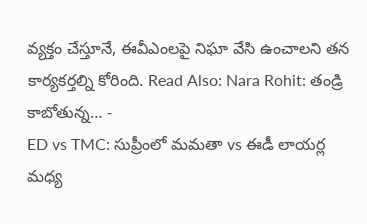వ్యక్తం చేస్తూనే, ఈవీఎంలపై నిఘా వేసి ఉంచాలని తన కార్యకర్తల్ని కోరింది. Read Also: Nara Rohit: తండ్రి కాబోతున్న… -
ED vs TMC: సుప్రీంలో మమతా vs ఈడీ లాయర్ల మధ్య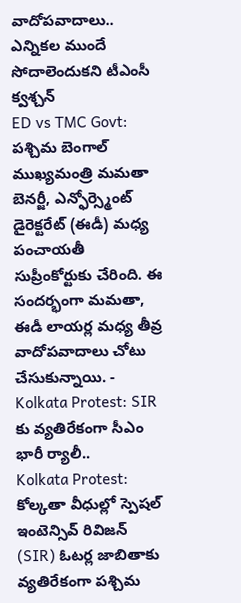వాదోపవాదాలు.. ఎన్నికల ముందే సోదాలెందుకని టీఎంసీ క్వశ్చన్
ED vs TMC Govt: పశ్చిమ బెంగాల్ ముఖ్యమంత్రి మమతా బెనర్జీ, ఎన్ఫోర్స్మెంట్ డైరెక్టరేట్ (ఈడీ) మధ్య పంచాయతీ సుప్రీంకోర్టుకు చేరింది. ఈ సందర్భంగా మమతా, ఈడీ లాయర్ల మధ్య తీవ్ర వాదోపవాదాలు చోటు చేసుకున్నాయి. -
Kolkata Protest: SIR కు వ్యతిరేకంగా సీఎం భారీ ర్యాలీ..
Kolkata Protest: కోల్కతా వీధుల్లో స్పెషల్ ఇంటెన్సివ్ రివిజన్ (SIR) ఓటర్ల జాబితాకు వ్యతిరేకంగా పశ్చిమ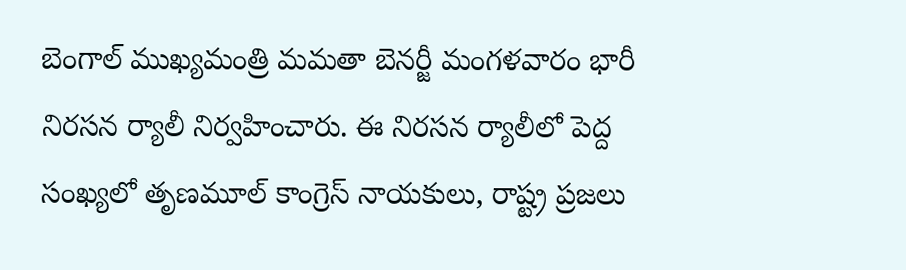బెంగాల్ ముఖ్యమంత్రి మమతా బెనర్జీ మంగళవారం భారీ నిరసన ర్యాలీ నిర్వహించారు. ఈ నిరసన ర్యాలీలో పెద్ద సంఖ్యలో తృణమూల్ కాంగ్రెస్ నాయకులు, రాష్ట్ర ప్రజలు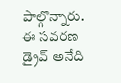పాల్గొన్నారు. ఈ సవరణ డ్రైవ్ అనేది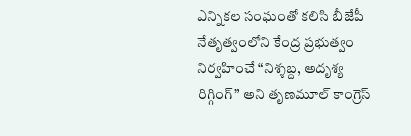ఎన్నికల సంఘంతో కలిసి బీజేపీ నేతృత్వంలోని కేంద్ర ప్రభుత్వం నిర్వహించే “నిశ్శబ్ద, అదృశ్య రిగ్గింగ్” అని తృణమూల్ కాంగ్రెస్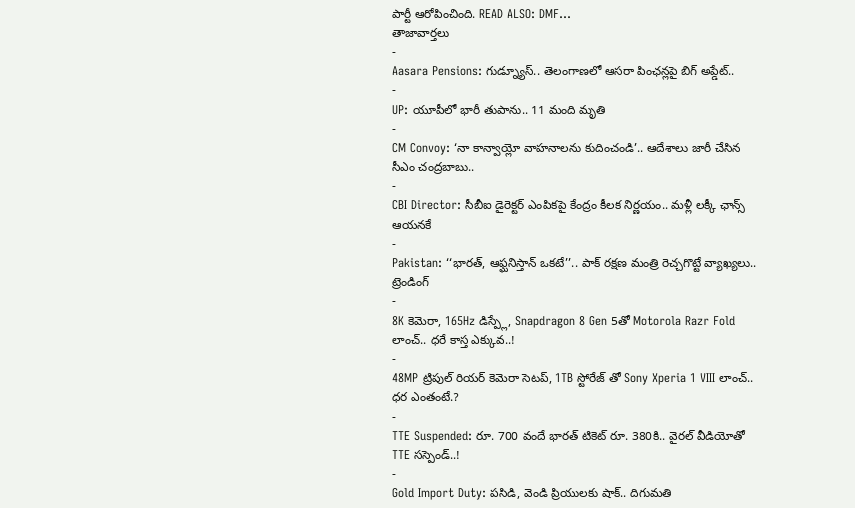పార్టీ ఆరోపించింది. READ ALSO: DMF…
తాజావార్తలు
-
Aasara Pensions: గుడ్న్యూస్.. తెలంగాణలో ఆసరా పింఛన్లపై బిగ్ అప్డేట్..
-
UP: యూపీలో భారీ తుపాను.. 11 మంది మృతి
-
CM Convoy: ‘నా కాన్వాయ్లో వాహనాలను కుదించండి’.. ఆదేశాలు జారీ చేసిన సీఎం చంద్రబాబు..
-
CBI Director: సీబీఐ డైరెక్టర్ ఎంపికపై కేంద్రం కీలక నిర్ణయం.. మళ్లీ లక్కీ ఛాన్స్ ఆయనకే
-
Pakistan: ‘‘భారత్, ఆఫ్ఘనిస్తాన్ ఒకటే’’.. పాక్ రక్షణ మంత్రి రెచ్చగొట్టే వ్యాఖ్యలు..
ట్రెండింగ్
-
8K కెమెరా, 165Hz డిస్ప్లే, Snapdragon 8 Gen 5తో Motorola Razr Fold లాంచ్.. ధరే కాస్త ఎక్కువ..!
-
48MP ట్రిపుల్ రియర్ కెమెరా సెటప్, 1TB స్టోరేజ్ తో Sony Xperia 1 VIII లాంచ్.. ధర ఎంతంటే.?
-
TTE Suspended: రూ. 700 వందే భారత్ టికెట్ రూ. 380కి.. వైరల్ వీడియోతో TTE సస్పెండ్..!
-
Gold Import Duty: పసిడి, వెండి ప్రియులకు షాక్.. దిగుమతి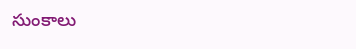సుంకాలు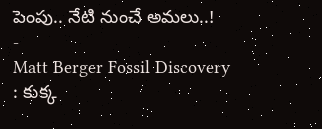పెంపు.. నేటి నుంచే అమలు..!
-
Matt Berger Fossil Discovery : కుక్క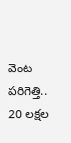వెంట పరిగెత్తి.. 20 లక్షల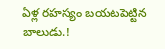ఏళ్ల రహస్యం బయటపెట్టిన బాలుడు.!